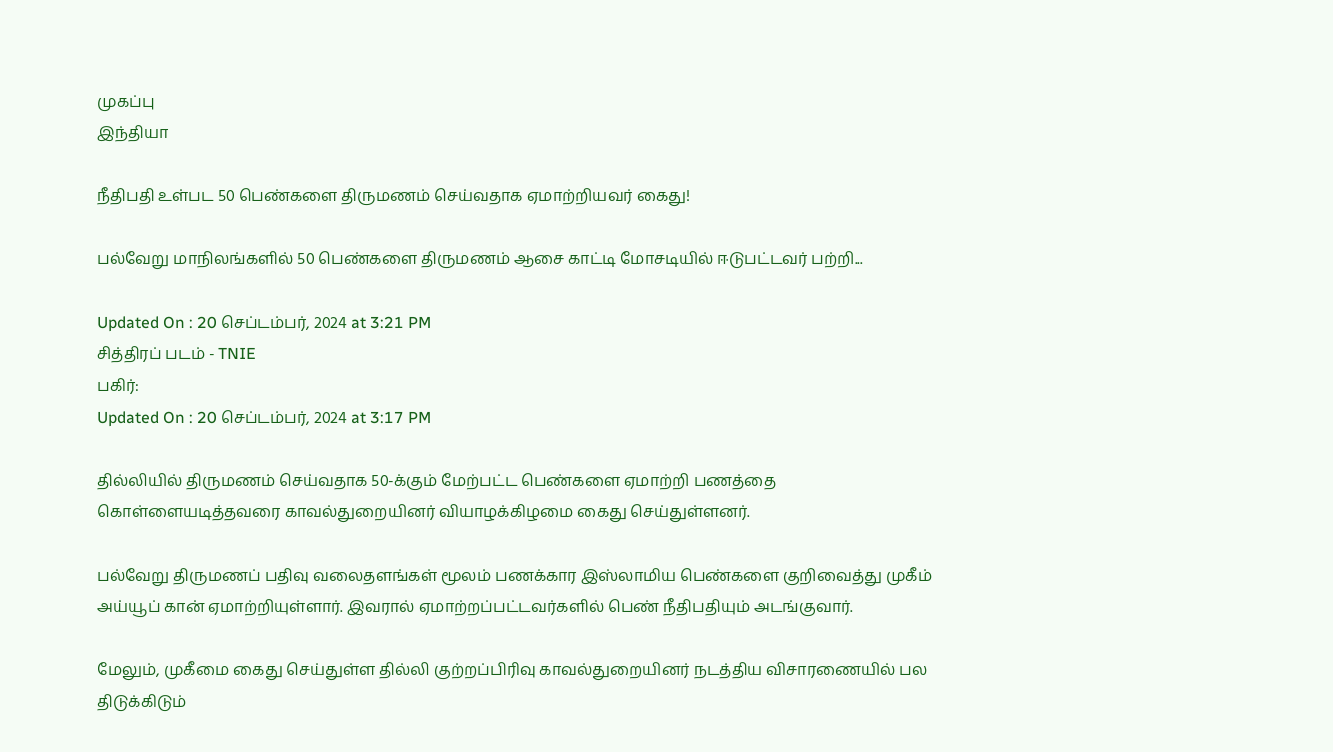முகப்பு
இந்தியா

நீதிபதி உள்பட 50 பெண்களை திருமணம் செய்வதாக ஏமாற்றியவர் கைது!

பல்வேறு மாநிலங்களில் 50 பெண்களை திருமணம் ஆசை காட்டி மோசடியில் ஈடுபட்டவர் பற்றி...

Updated On : 20 செப்டம்பர், 2024 at 3:21 PM
சித்திரப் படம் - TNIE
பகிர்:
Updated On : 20 செப்டம்பர், 2024 at 3:17 PM

தில்லியில் திருமணம் செய்வதாக 50-க்கும் மேற்பட்ட பெண்களை ஏமாற்றி பணத்தை கொள்ளையடித்தவரை காவல்துறையினர் வியாழக்கிழமை கைது செய்துள்ளனர்.

பல்வேறு திருமணப் பதிவு வலைதளங்கள் மூலம் பணக்கார இஸ்லாமிய பெண்களை குறிவைத்து முகீம் அய்யூப் கான் ஏமாற்றியுள்ளார். இவரால் ஏமாற்றப்பட்டவர்களில் பெண் நீதிபதியும் அடங்குவார்.

மேலும், முகீமை கைது செய்துள்ள தில்லி குற்றப்பிரிவு காவல்துறையினர் நடத்திய விசாரணையில் பல திடுக்கிடும்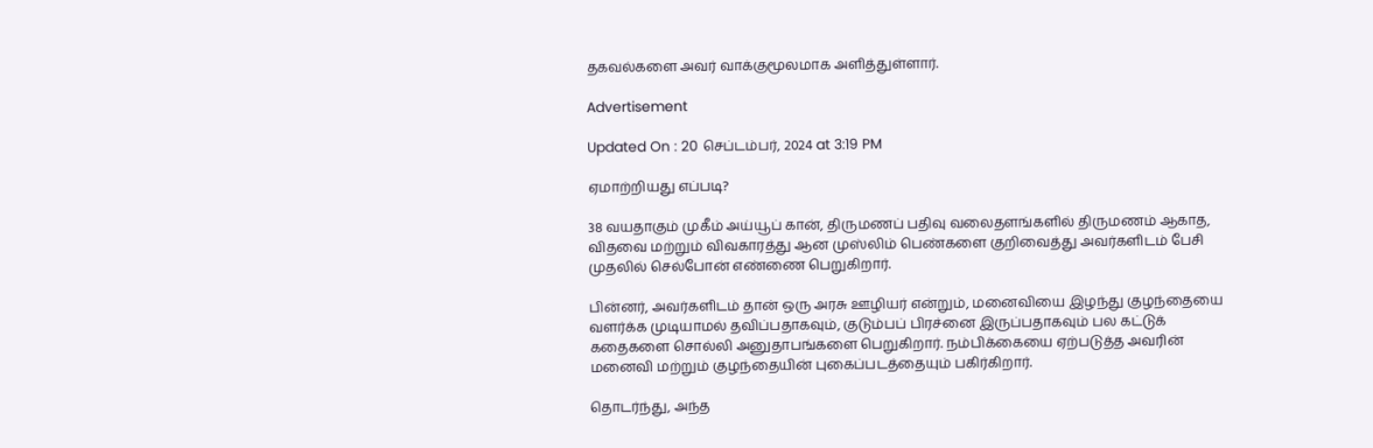தகவல்களை அவர் வாக்குமூலமாக அளித்துள்ளார்.

Advertisement

Updated On : 20 செப்டம்பர், 2024 at 3:19 PM

ஏமாற்றியது எப்படி?

38 வயதாகும் முகீம் அய்யூப் கான், திருமணப் பதிவு வலைதளங்களில் திருமணம் ஆகாத, விதவை மற்றும் விவகாரத்து ஆன முஸ்லிம் பெண்களை குறிவைத்து அவர்களிடம் பேசி முதலில் செல்போன் எண்ணை பெறுகிறார்.

பின்னர், அவர்களிடம் தான் ஒரு அரசு ஊழியர் என்றும், மனைவியை இழந்து குழந்தையை வளர்க்க முடியாமல் தவிப்பதாகவும், குடும்பப் பிரச்னை இருப்பதாகவும் பல கட்டுக் கதைகளை சொல்லி அனுதாபங்களை பெறுகிறார். நம்பிக்கையை ஏற்படுத்த அவரின் மனைவி மற்றும் குழந்தையின் புகைப்படத்தையும் பகிர்கிறார்.

தொடர்ந்து, அந்த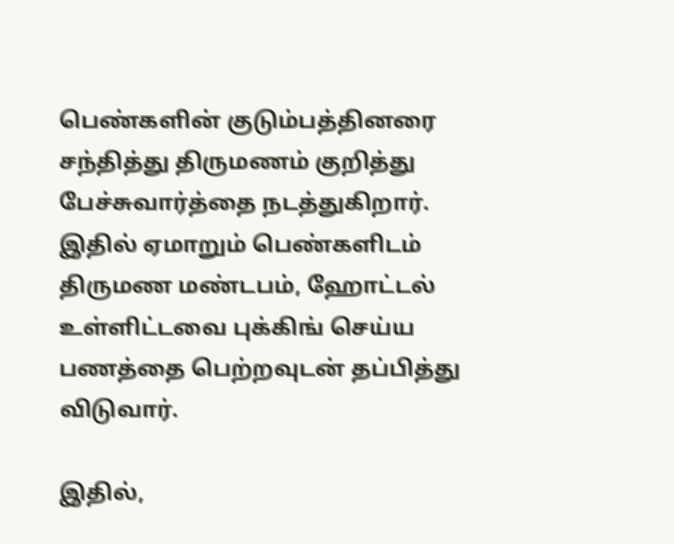பெண்களின் குடும்பத்தினரை சந்தித்து திருமணம் குறித்து பேச்சுவார்த்தை நடத்துகிறார். இதில் ஏமாறும் பெண்களிடம் திருமண மண்டபம், ஹோட்டல் உள்ளிட்டவை புக்கிங் செய்ய பணத்தை பெற்றவுடன் தப்பித்து விடுவார்.

இதில்,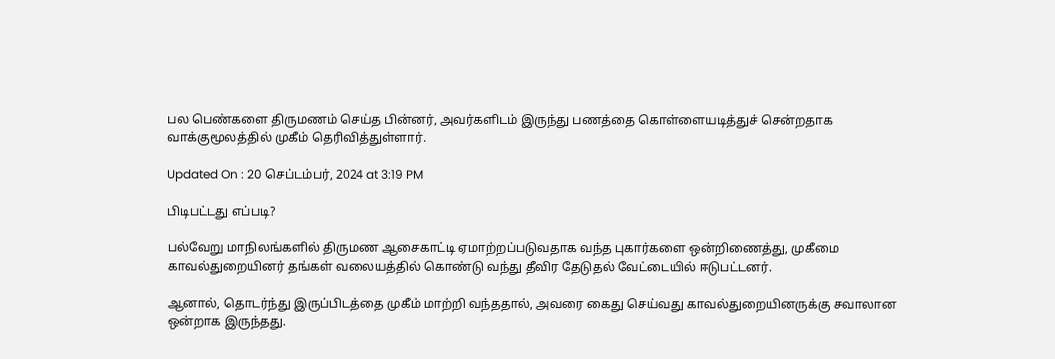பல பெண்களை திருமணம் செய்த பின்னர், அவர்களிடம் இருந்து பணத்தை கொள்ளையடித்துச் சென்றதாக வாக்குமூலத்தில் முகீம் தெரிவித்துள்ளார்.

Updated On : 20 செப்டம்பர், 2024 at 3:19 PM

பிடிபட்டது எப்படி?

பல்வேறு மாநிலங்களில் திருமண ஆசைகாட்டி ஏமாற்றப்படுவதாக வந்த புகார்களை ஒன்றிணைத்து, முகீமை காவல்துறையினர் தங்கள் வலையத்தில் கொண்டு வந்து தீவிர தேடுதல் வேட்டையில் ஈடுபட்டனர்.

ஆனால், தொடர்ந்து இருப்பிடத்தை முகீம் மாற்றி வந்ததால், அவரை கைது செய்வது காவல்துறையினருக்கு சவாலான ஒன்றாக இருந்தது.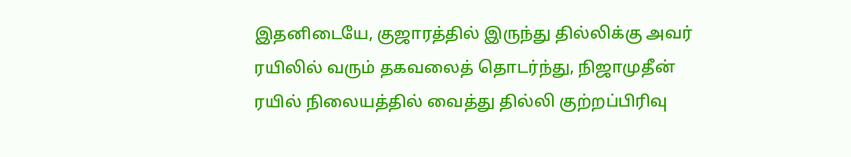இதனிடையே, குஜாரத்தில் இருந்து தில்லிக்கு அவர் ரயிலில் வரும் தகவலைத் தொடர்ந்து, நிஜாமுதீன் ரயில் நிலையத்தில் வைத்து தில்லி குற்றப்பிரிவு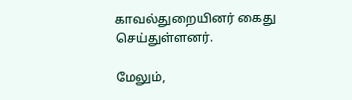காவல்துறையினர் கைது செய்துள்ளனர்.

மேலும்,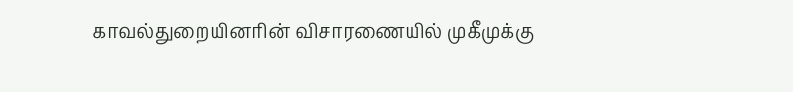காவல்துறையினரின் விசாரணையில் முகீமுக்கு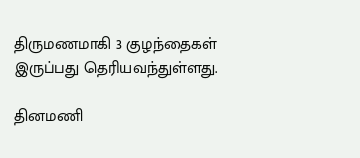திருமணமாகி 3 குழந்தைகள் இருப்பது தெரியவந்துள்ளது.

தினமணி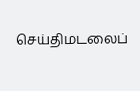செய்திமடலைப்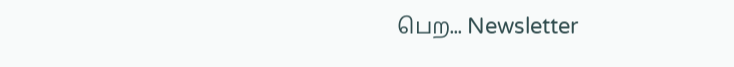பெற... Newsletter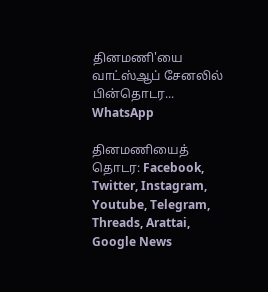தினமணி'யை வாட்ஸ்ஆப் சேனலில் பின்தொடர... WhatsApp

தினமணியைத் தொடர: Facebook, Twitter, Instagram, Youtube, Telegram, Threads, Arattai, Google News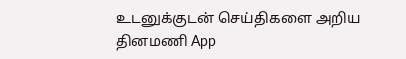உடனுக்குடன் செய்திகளை அறிய தினமணி App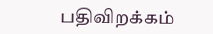பதிவிறக்கம்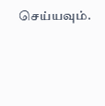செய்யவும்.